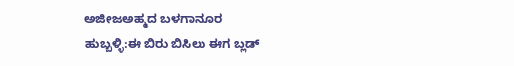ಅಜೀಜಅಹ್ಮದ ಬಳಗಾನೂರ
ಹುಬ್ಬಳ್ಳಿ:ಈ ಬಿರು ಬಿಸಿಲು ಈಗ ಬ್ಲಡ್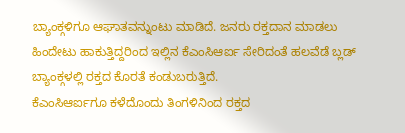ಬ್ಯಾಂಕ್ಗಳಿಗೂ ಆಘಾತವನ್ನುಂಟು ಮಾಡಿದೆ. ಜನರು ರಕ್ತದಾನ ಮಾಡಲು ಹಿಂದೇಟು ಹಾಕುತ್ತಿದ್ದರಿಂದ ಇಲ್ಲಿನ ಕೆಎಂಸಿಆರ್ಐ ಸೇರಿದಂತೆ ಹಲವೆಡೆ ಬ್ಲಡ್ ಬ್ಯಾಂಕ್ಗಳಲ್ಲಿ ರಕ್ತದ ಕೊರತೆ ಕಂಡುಬರುತ್ತಿದೆ.
ಕೆಎಂಸಿಆರ್ಐಗೂ ಕಳೆದೊಂದು ತಿಂಗಳಿನಿಂದ ರಕ್ತದ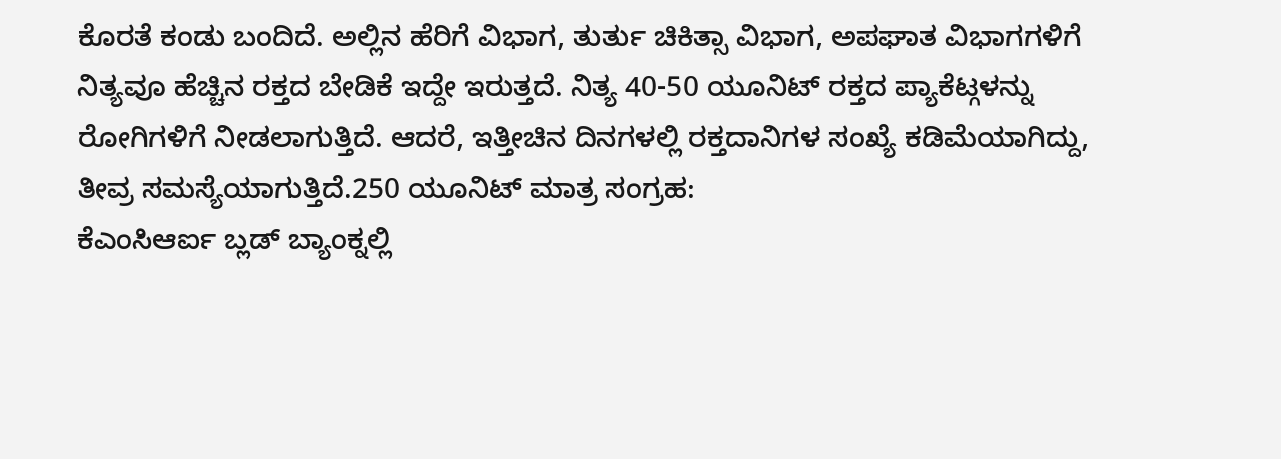ಕೊರತೆ ಕಂಡು ಬಂದಿದೆ. ಅಲ್ಲಿನ ಹೆರಿಗೆ ವಿಭಾಗ, ತುರ್ತು ಚಿಕಿತ್ಸಾ ವಿಭಾಗ, ಅಪಘಾತ ವಿಭಾಗಗಳಿಗೆ ನಿತ್ಯವೂ ಹೆಚ್ಚಿನ ರಕ್ತದ ಬೇಡಿಕೆ ಇದ್ದೇ ಇರುತ್ತದೆ. ನಿತ್ಯ 40-50 ಯೂನಿಟ್ ರಕ್ತದ ಪ್ಯಾಕೆಟ್ಗಳನ್ನು ರೋಗಿಗಳಿಗೆ ನೀಡಲಾಗುತ್ತಿದೆ. ಆದರೆ, ಇತ್ತೀಚಿನ ದಿನಗಳಲ್ಲಿ ರಕ್ತದಾನಿಗಳ ಸಂಖ್ಯೆ ಕಡಿಮೆಯಾಗಿದ್ದು, ತೀವ್ರ ಸಮಸ್ಯೆಯಾಗುತ್ತಿದೆ.250 ಯೂನಿಟ್ ಮಾತ್ರ ಸಂಗ್ರಹ:
ಕೆಎಂಸಿಆರ್ಐ ಬ್ಲಡ್ ಬ್ಯಾಂಕ್ನಲ್ಲಿ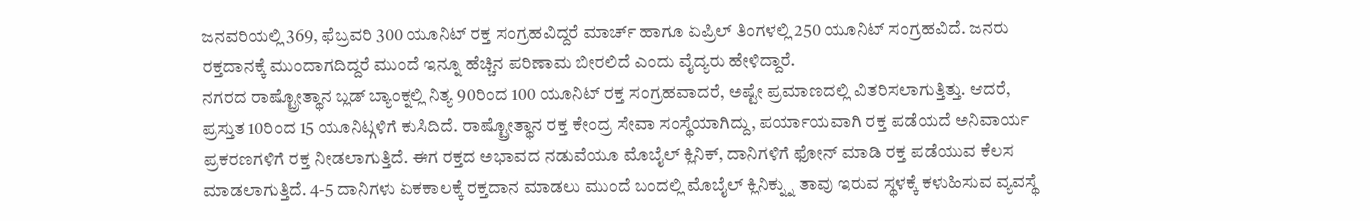ಜನವರಿಯಲ್ಲಿ 369, ಫೆಬ್ರವರಿ 300 ಯೂನಿಟ್ ರಕ್ತ ಸಂಗ್ರಹವಿದ್ದರೆ ಮಾರ್ಚ್ ಹಾಗೂ ಏಪ್ರಿಲ್ ತಿಂಗಳಲ್ಲಿ 250 ಯೂನಿಟ್ ಸಂಗ್ರಹವಿದೆ. ಜನರು ರಕ್ತದಾನಕ್ಕೆ ಮುಂದಾಗದಿದ್ದರೆ ಮುಂದೆ ಇನ್ನೂ ಹೆಚ್ಚಿನ ಪರಿಣಾಮ ಬೀರಲಿದೆ ಎಂದು ವೈದ್ಯರು ಹೇಳಿದ್ದಾರೆ.
ನಗರದ ರಾಷ್ಟ್ರೋತ್ಥಾನ ಬ್ಲಡ್ ಬ್ಯಾಂಕ್ನಲ್ಲಿ ನಿತ್ಯ 90ರಿಂದ 100 ಯೂನಿಟ್ ರಕ್ತ ಸಂಗ್ರಹವಾದರೆ, ಅಷ್ಟೇ ಪ್ರಮಾಣದಲ್ಲಿ ವಿತರಿಸಲಾಗುತ್ತಿತ್ತು. ಆದರೆ, ಪ್ರಸ್ತುತ 10ರಿಂದ 15 ಯೂನಿಟ್ಗಳಿಗೆ ಕುಸಿದಿದೆ. ರಾಷ್ಟ್ರೋತ್ಥಾನ ರಕ್ತ ಕೇಂದ್ರ ಸೇವಾ ಸಂಸ್ಥೆಯಾಗಿದ್ದು, ಪರ್ಯಾಯವಾಗಿ ರಕ್ತ ಪಡೆಯದೆ ಅನಿವಾರ್ಯ ಪ್ರಕರಣಗಳಿಗೆ ರಕ್ತ ನೀಡಲಾಗುತ್ತಿದೆ. ಈಗ ರಕ್ತದ ಅಭಾವದ ನಡುವೆಯೂ ಮೊಬೈಲ್ ಕ್ಲಿನಿಕ್, ದಾನಿಗಳಿಗೆ ಫೋನ್ ಮಾಡಿ ರಕ್ತ ಪಡೆಯುವ ಕೆಲಸ ಮಾಡಲಾಗುತ್ತಿದೆ. 4-5 ದಾನಿಗಳು ಏಕಕಾಲಕ್ಕೆ ರಕ್ತದಾನ ಮಾಡಲು ಮುಂದೆ ಬಂದಲ್ಲಿ ಮೊಬೈಲ್ ಕ್ಲಿನಿಕ್ನ್ನು ತಾವು ಇರುವ ಸ್ಥಳಕ್ಕೆ ಕಳುಹಿಸುವ ವ್ಯವಸ್ಥೆ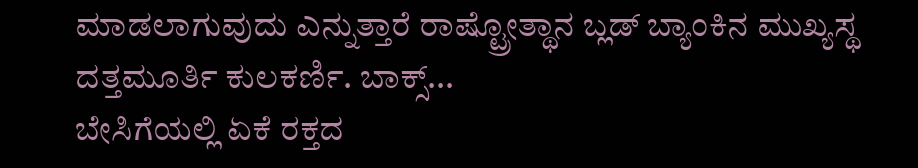ಮಾಡಲಾಗುವುದು ಎನ್ನುತ್ತಾರೆ ರಾಷ್ಟ್ರೋತ್ಥಾನ ಬ್ಲಡ್ ಬ್ಯಾಂಕಿನ ಮುಖ್ಯಸ್ಥ ದತ್ತಮೂರ್ತಿ ಕುಲಕರ್ಣಿ. ಬಾಕ್ಸ್...
ಬೇಸಿಗೆಯಲ್ಲಿ ಏಕೆ ರಕ್ತದ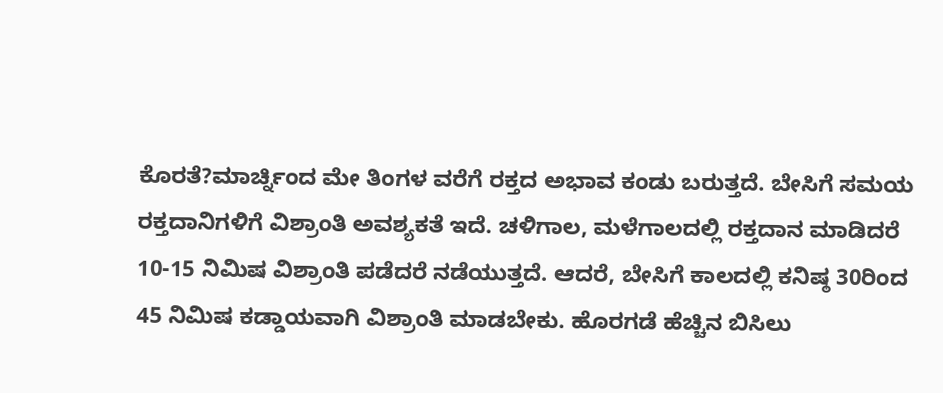ಕೊರತೆ?ಮಾರ್ಚ್ನಿಂದ ಮೇ ತಿಂಗಳ ವರೆಗೆ ರಕ್ತದ ಅಭಾವ ಕಂಡು ಬರುತ್ತದೆ. ಬೇಸಿಗೆ ಸಮಯ ರಕ್ತದಾನಿಗಳಿಗೆ ವಿಶ್ರಾಂತಿ ಅವಶ್ಯಕತೆ ಇದೆ. ಚಳಿಗಾಲ, ಮಳೆಗಾಲದಲ್ಲಿ ರಕ್ತದಾನ ಮಾಡಿದರೆ 10-15 ನಿಮಿಷ ವಿಶ್ರಾಂತಿ ಪಡೆದರೆ ನಡೆಯುತ್ತದೆ. ಆದರೆ, ಬೇಸಿಗೆ ಕಾಲದಲ್ಲಿ ಕನಿಷ್ಠ 30ರಿಂದ 45 ನಿಮಿಷ ಕಡ್ಡಾಯವಾಗಿ ವಿಶ್ರಾಂತಿ ಮಾಡಬೇಕು. ಹೊರಗಡೆ ಹೆಚ್ಚಿನ ಬಿಸಿಲು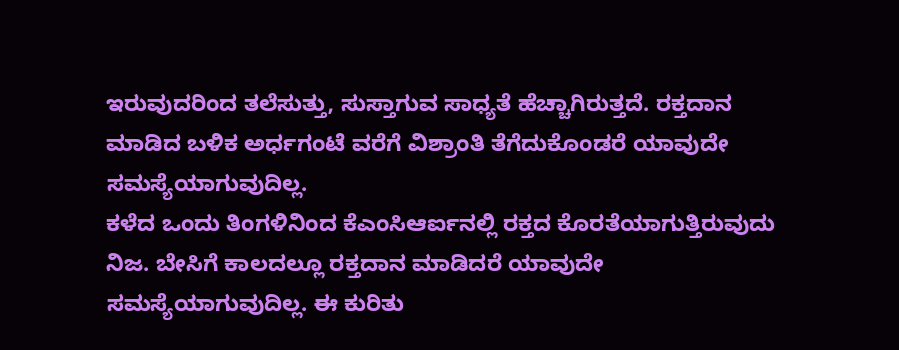ಇರುವುದರಿಂದ ತಲೆಸುತ್ತು, ಸುಸ್ತಾಗುವ ಸಾಧ್ಯತೆ ಹೆಚ್ಚಾಗಿರುತ್ತದೆ. ರಕ್ತದಾನ ಮಾಡಿದ ಬಳಿಕ ಅರ್ಧಗಂಟೆ ವರೆಗೆ ವಿಶ್ರಾಂತಿ ತೆಗೆದುಕೊಂಡರೆ ಯಾವುದೇ ಸಮಸ್ಯೆಯಾಗುವುದಿಲ್ಲ.
ಕಳೆದ ಒಂದು ತಿಂಗಳಿನಿಂದ ಕೆಎಂಸಿಆರ್ಐನಲ್ಲಿ ರಕ್ತದ ಕೊರತೆಯಾಗುತ್ತಿರುವುದು ನಿಜ. ಬೇಸಿಗೆ ಕಾಲದಲ್ಲೂ ರಕ್ತದಾನ ಮಾಡಿದರೆ ಯಾವುದೇ ಸಮಸ್ಯೆಯಾಗುವುದಿಲ್ಲ. ಈ ಕುರಿತು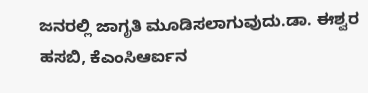ಜನರಲ್ಲಿ ಜಾಗೃತಿ ಮೂಡಿಸಲಾಗುವುದು.ಡಾ. ಈಶ್ವರ ಹಸಬಿ, ಕೆಎಂಸಿಆರ್ಐನ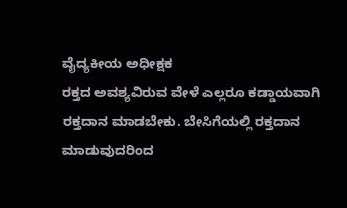ವೈದ್ಯಕೀಯ ಅಧೀಕ್ಷಕ
ರಕ್ತದ ಅವಶ್ಯವಿರುವ ವೇಳೆ ಎಲ್ಲರೂ ಕಡ್ಡಾಯವಾಗಿ ರಕ್ತದಾನ ಮಾಡಬೇಕು. ಬೇಸಿಗೆಯಲ್ಲಿ ರಕ್ತದಾನ ಮಾಡುವುದರಿಂದ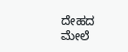ದೇಹದ ಮೇಲೆ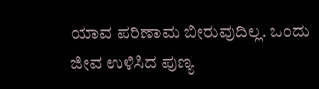ಯಾವ ಪರಿಣಾಮ ಬೀರುವುದಿಲ್ಲ. ಒಂದು ಜೀವ ಉಳಿಸಿದ ಪುಣ್ಯ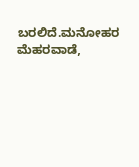ಬರಲಿದೆ.ಮನೋಹರ ಮೆಹರವಾಡೆ,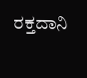ರಕ್ತದಾನಿ